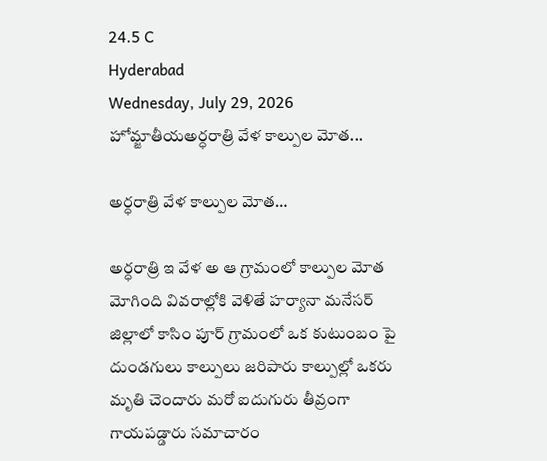24.5 C
Hyderabad
Wednesday, July 29, 2026
హోమ్జాతీయఅర్ధరాత్రి వేళ కాల్పుల మోత...

అర్ధరాత్రి వేళ కాల్పుల మోత…

అర్ధరాత్రి ఇ వేళ అ ఆ గ్రామంలో కాల్పుల మోత మోగింది వివరాల్లోకి వెళితే హర్యానా మనేసర్ జిల్లాలో కాసిం పూర్ గ్రామంలో ఒక కుటుంబం పై దుండగులు కాల్పులు జరిపారు కాల్పుల్లో ఒకరు మృతి చెందారు మరో ఐదుగురు తీవ్రంగా గాయపడ్డారు సమాచారం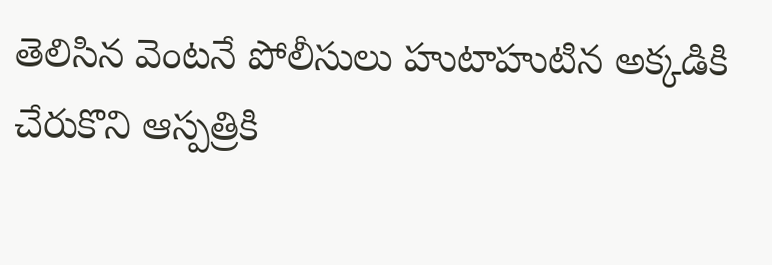తెలిసిన వెంటనే పోలీసులు హుటాహుటిన అక్కడికి చేరుకొని ఆస్పత్రికి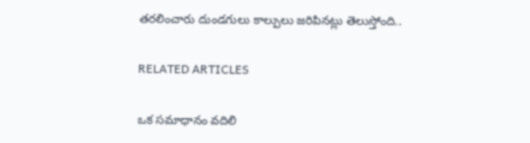తరలించారు దుండగులు కాల్పులు జరిపినట్లు తెలుస్తోంది..

RELATED ARTICLES

ఒక సమాధానం వదిలి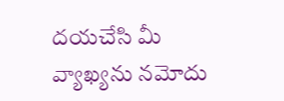దయచేసి మీ వ్యాఖ్యను నమోదు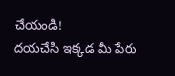చేయండి!
దయచేసి ఇక్కడ మీ పేరు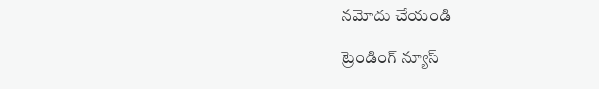నమోదు చేయండి

ట్రెండింగ్ న్యూస్